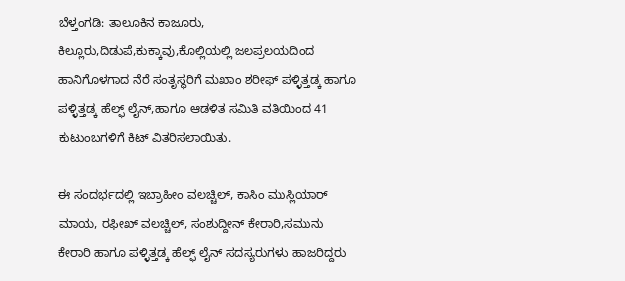ಬೆಳ್ತಂಗಡಿ: ತಾಲೂಕಿನ ಕಾಜೂರು, ಕಿಲ್ಲೂರು,ದಿಡುಪೆ,ಕುಕ್ಕಾವು,ಕೊಲ್ಲಿಯಲ್ಲಿ ಜಲಪ್ರಲಯದಿಂದ ಹಾನಿಗೊಳಗಾದ ನೆರೆ ಸಂತೃಸ್ಥರಿಗೆ ಮಖಾಂ ಶರೀಫ್ ಪಳ್ಳಿತ್ತಡ್ಕ ಹಾಗೂ ಪಳ್ಳಿತ್ತಡ್ಕ ಹೆಲ್ಫ್ ಲೈನ್,ಹಾಗೂ ಆಡಳಿತ ಸಮಿತಿ ವತಿಯಿಂದ 41 ಕುಟುಂಬಗಳಿಗೆ ಕಿಟ್ ವಿತರಿಸಲಾಯಿತು.

ಈ ಸಂದರ್ಭದಲ್ಲಿ ಇಬ್ರಾಹೀಂ ವಲಚ್ಚಿಲ್, ಕಾಸಿಂ ಮುಸ್ಲಿಯಾರ್ ಮಾಯ, ರಫೀಖ್ ವಲಚ್ಚಿಲ್, ಸಂಶುದ್ದೀನ್ ಕೇರಾರಿ,ಸಮುನು ಕೇರಾರಿ ಹಾಗೂ ಪಳ್ಳಿತ್ತಡ್ಕ ಹೆಲ್ಫ್ ಲೈನ್ ಸದಸ್ಯರುಗಳು ಹಾಜರಿದ್ದರು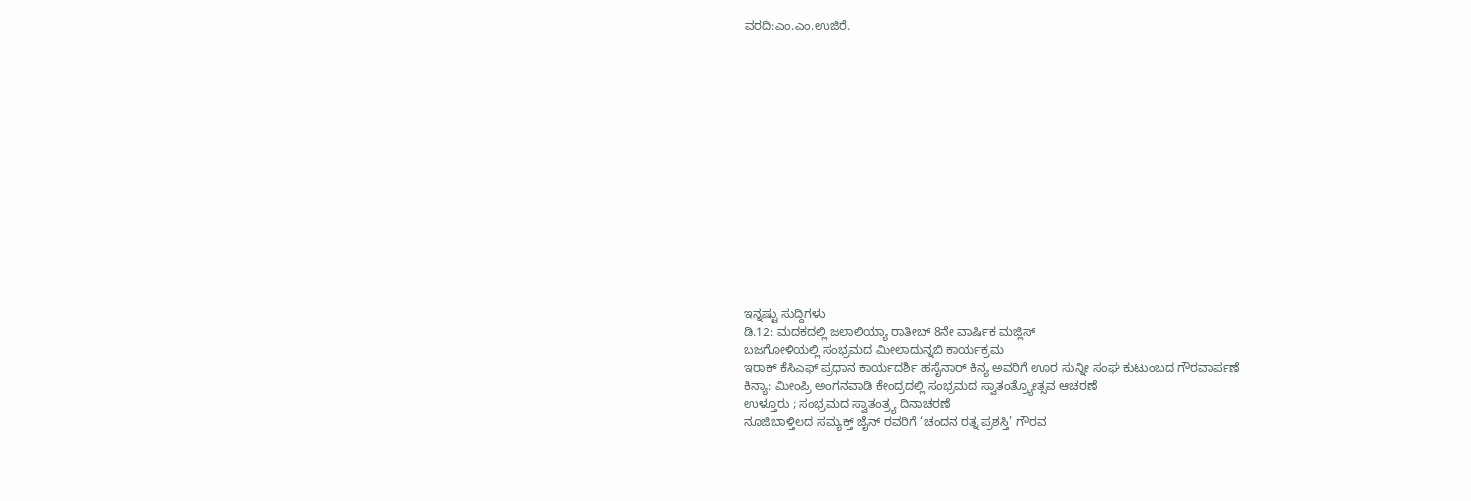ವರದಿ:ಎಂ.ಎಂ.ಉಜಿರೆ.















ಇನ್ನಷ್ಟು ಸುದ್ದಿಗಳು
ಡಿ.12: ಮದಕದಲ್ಲಿ ಜಲಾಲಿಯ್ಯಾ ರಾತೀಬ್ 8ನೇ ವಾರ್ಷಿಕ ಮಜ್ಲಿಸ್
ಬಜಗೋಳಿಯಲ್ಲಿ ಸಂಭ್ರಮದ ಮೀಲಾದುನ್ನಬಿ ಕಾರ್ಯಕ್ರಮ
ಇರಾಕ್ ಕೆಸಿಎಫ್ ಪ್ರಧಾನ ಕಾರ್ಯದರ್ಶಿ ಹಸೈನಾರ್ ಕಿನ್ಯ ಅವರಿಗೆ ಊರ ಸುನ್ನೀ ಸಂಘ ಕುಟುಂಬದ ಗೌರವಾರ್ಪಣೆ
ಕಿನ್ಯಾ: ಮೀಂಪ್ರಿ ಅಂಗನವಾಡಿ ಕೇಂದ್ರದಲ್ಲಿ ಸಂಭ್ರಮದ ಸ್ವಾತಂತ್ರ್ಯೋತ್ಸವ ಆಚರಣೆ
ಉಳ್ತೂರು ; ಸಂಭ್ರಮದ ಸ್ವಾತಂತ್ರ್ಯ ದಿನಾಚರಣೆ
ನೂಜಿಬಾಳ್ತಿಲದ ಸಮ್ಯಕ್ತ್ ಜೈನ್ ರವರಿಗೆ ‘ಚಂದನ ರತ್ನ ಪ್ರಶಸ್ತಿ’ ಗೌರವ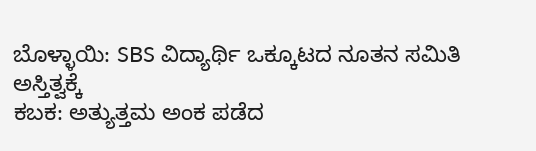ಬೊಳ್ಳಾಯಿ: SBS ವಿದ್ಯಾರ್ಥಿ ಒಕ್ಕೂಟದ ನೂತನ ಸಮಿತಿ ಅಸ್ತಿತ್ವಕ್ಕೆ
ಕಬಕ: ಅತ್ಯುತ್ತಮ ಅಂಕ ಪಡೆದ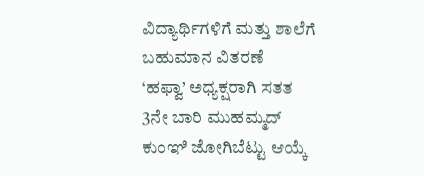ವಿದ್ಯಾರ್ಥಿಗಳಿಗೆ ಮತ್ತು ಶಾಲೆಗೆ ಬಹುಮಾನ ವಿತರಣೆ
‘ಹಫ್ವಾ’ ಅಧ್ಯಕ್ಷರಾಗಿ ಸತತ 3ನೇ ಬಾರಿ ಮುಹಮ್ಮದ್ ಕುಂಞಿ ಜೋಗಿಬೆಟ್ಟು ಆಯ್ಕೆ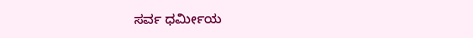ಸರ್ವ ಧರ್ಮೀಯ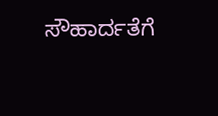ಸೌಹಾರ್ದತೆಗೆ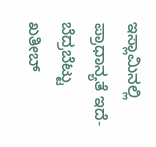ಇಸ್ಲಾಮಿನಲ್ಲಿ ಪ್ರಾಧಾನ್ಯತೆ ಇದೆ- ಬೆದ್ರಬೆಟ್ಟು ಖತೀಬ್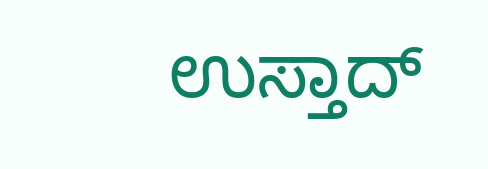ಉಸ್ತಾದ್